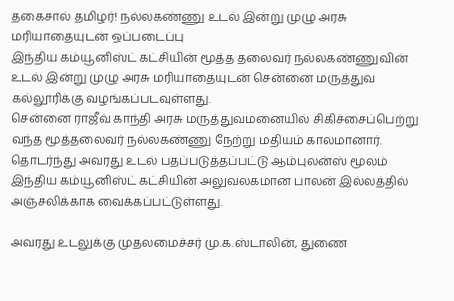தகைசால் தமிழர்! நல்லகண்ணு உடல் இன்று முழு அரசு மரியாதையுடன் ஒப்படைப்பு
இந்திய கம்யூனிஸ்ட் கட்சியின் மூத்த தலைவர் நல்லகண்ணுவின் உடல் இன்று முழு அரசு மரியாதையுடன் சென்னை மருத்துவ கல்லூரிக்கு வழங்கப்படவுள்ளது.
சென்னை ராஜீவ் காந்தி அரசு மருத்துவமனையில் சிகிச்சைப்பெற்று வந்த மூத்தலைவர் நல்லகண்ணு நேற்று மதியம் காலமானார்.
தொடர்ந்து அவரது உடல் பதப்படுத்தப்பட்டு ஆம்புலன்ஸ் மூலம் இந்திய கம்யூனிஸ்ட் கட்சியின் அலுவலகமான பாலன் இல்லத்தில் அஞ்சலிக்காக வைக்கப்பட்டுள்ளது.

அவரது உடலுக்கு முதலமைச்சர் மு.க.ஸ்டாலின், துணை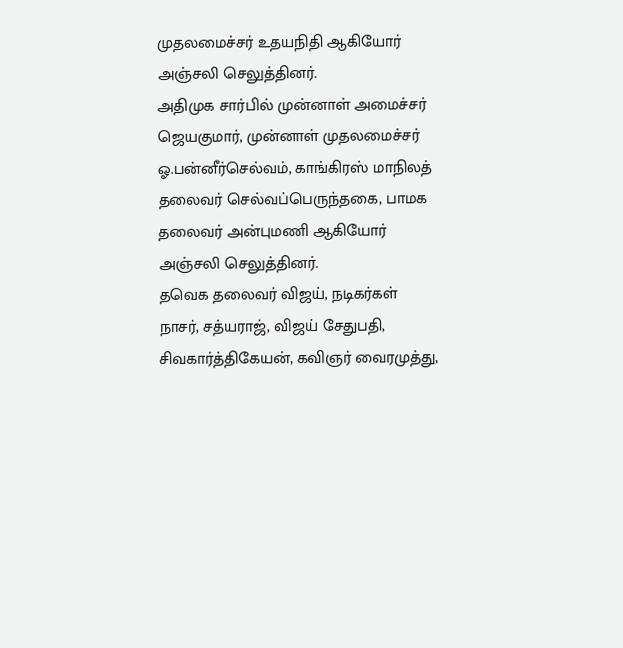முதலமைச்சர் உதயநிதி ஆகியோர் அஞ்சலி செலுத்தினர்.
அதிமுக சார்பில் முன்னாள் அமைச்சர் ஜெயகுமார், முன்னாள் முதலமைச்சர் ஓ.பன்னீர்செல்வம், காங்கிரஸ் மாநிலத் தலைவர் செல்வப்பெருந்தகை, பாமக தலைவர் அன்புமணி ஆகியோர் அஞ்சலி செலுத்தினர்.
தவெக தலைவர் விஜய், நடிகர்கள் நாசர், சத்யராஜ், விஜய் சேதுபதி, சிவகார்த்திகேயன், கவிஞர் வைரமுத்து,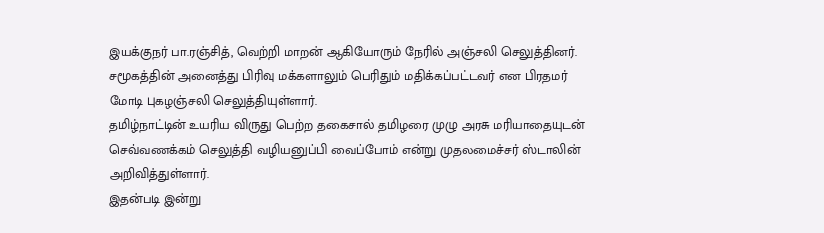இயக்குநர் பா.ரஞ்சித், வெற்றி மாறன் ஆகியோரும் நேரில் அஞ்சலி செலுத்தினர்.
சமூகத்தின் அனைத்து பிரிவு மக்களாலும் பெரிதும் மதிக்கப்பட்டவர் என பிரதமர் மோடி புகழஞ்சலி செலுத்தியுள்ளார்.
தமிழ்நாட்டின் உயரிய விருது பெற்ற தகைசால் தமிழரை முழு அரசு மரியாதையுடன் செவ்வணக்கம் செலுத்தி வழியனுப்பி வைப்போம் என்று முதலமைச்சர் ஸ்டாலின் அறிவித்துள்ளார்.
இதன்படி இன்று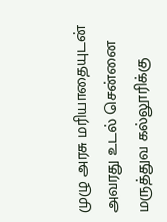முழு அரசு மரியாதையுடன் அவரது உடல் சென்னை மருத்துவ கல்லூரிக்கு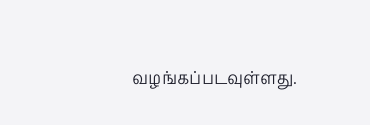வழங்கப்படவுள்ளது.